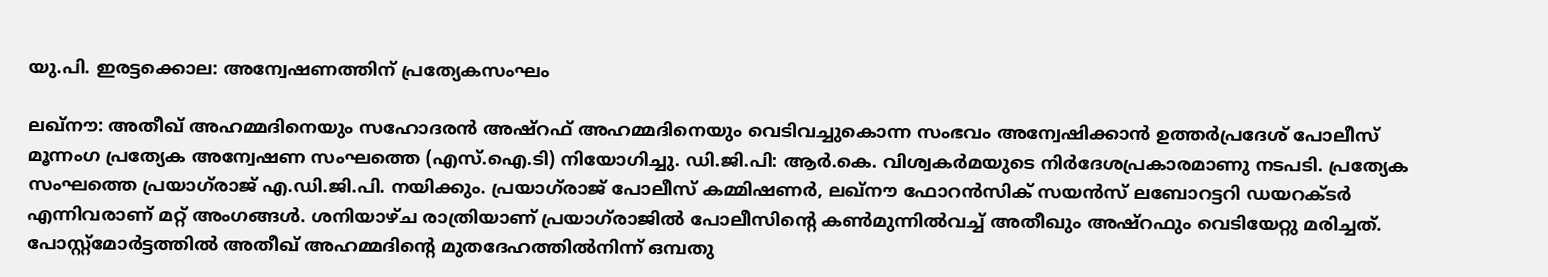യു.പി. ഇരട്ടക്കൊല: അന്വേഷണത്തിന് പ്രത്യേകസംഘം

ലഖ്‌നൗ: അതീഖ് അഹമ്മദിനെയും സഹോദരന്‍ അഷ്‌റഫ് അഹമ്മദിനെയും വെടിവച്ചുകൊന്ന സംഭവം അന്വേഷിക്കാന്‍ ഉത്തര്‍പ്രദേശ് പോലീസ് മൂന്നംഗ പ്രത്യേക അന്വേഷണ സംഘത്തെ (എസ്.ഐ.ടി) നിയോഗിച്ചു. ഡി.ജി.പി: ആര്‍.കെ. വിശ്വകര്‍മയുടെ നിര്‍ദേശപ്രകാരമാണു നടപടി. പ്രത്യേക സംഘത്തെ പ്രയാഗ്‌രാജ് എ.ഡി.ജി.പി. നയിക്കും. പ്രയാഗ്‌രാജ് പോലീസ് കമ്മിഷണര്‍, ലഖ്‌നൗ ഫോറന്‍സിക് സയന്‍സ് ലബോറട്ടറി ഡയറക്ടര്‍ എന്നിവരാണ് മറ്റ് അംഗങ്ങള്‍. ശനിയാഴ്ച രാത്രിയാണ് പ്രയാഗ്‌രാജില്‍ പോലീസിന്റെ കണ്‍മുന്നില്‍വച്ച് അതീഖും അഷ്‌റഫും വെടിയേറ്റു മരിച്ചത്. പോസ്റ്റ്‌മോര്‍ട്ടത്തില്‍ അതീഖ് അഹമ്മദിന്റെ മുതദേഹത്തില്‍നിന്ന് ഒമ്പതു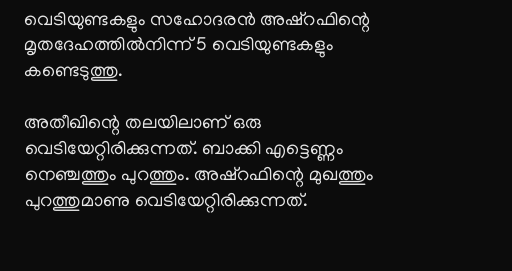വെടിയുണ്ടകളും സഹോദരന്‍ അഷ്‌റഫിന്റെ മൃതദേഹത്തില്‍നിന്ന് 5 വെടിയുണ്ടകളും കണ്ടെടുത്തു.

അതീഖിന്റെ തലയിലാണ് ഒരു വെടിയേറ്റിരിക്കുന്നത്. ബാക്കി എട്ടെണ്ണം നെഞ്ചത്തും പുറത്തും. അഷ്‌റഫിന്റെ മുഖത്തും പുറത്തുമാണു വെടിയേറ്റിരിക്കുന്നത്.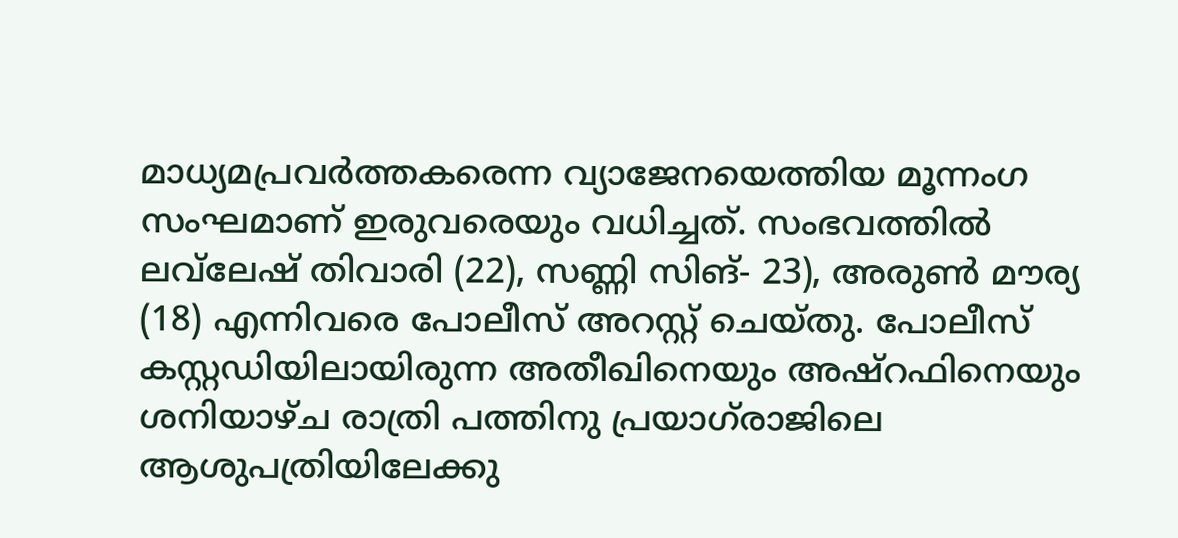മാധ്യമപ്രവര്‍ത്തകരെന്ന വ്യാജേനയെത്തിയ മൂന്നംഗ സംഘമാണ് ഇരുവരെയും വധിച്ചത്. സംഭവത്തില്‍ ലവ്‌ലേഷ് തിവാരി (22), സണ്ണി സിങ്- 23), അരുണ്‍ മൗര്യ (18) എന്നിവരെ പോലീസ് അറസ്റ്റ് ചെയ്തു. പോലീസ് കസ്റ്റഡിയിലായിരുന്ന അതീഖിനെയും അഷ്‌റഫിനെയും ശനിയാഴ്ച രാത്രി പത്തിനു പ്രയാഗ്‌രാജിലെ ആശുപത്രിയിലേക്കു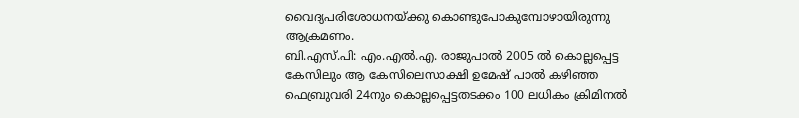വൈദ്യപരിശോധനയ്ക്കു കൊണ്ടുപോകുമ്പോഴായിരുന്നു ആക്രമണം.
ബി.എസ്.പി: എം.എല്‍.എ. രാജുപാല്‍ 2005 ല്‍ കൊല്ലപ്പെട്ട കേസിലും ആ കേസിലെസാക്ഷി ഉമേഷ് പാല്‍ കഴിഞ്ഞ ഫെബ്രുവരി 24നും കൊല്ലപ്പെട്ടതടക്കം 100 ലധികം ക്രിമിനല്‍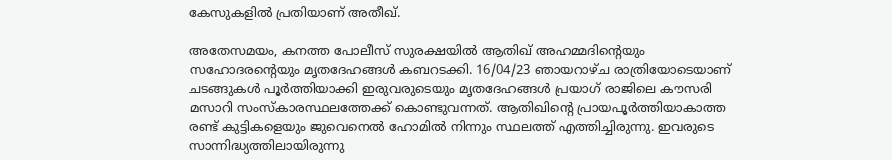കേസുകളില്‍ പ്രതിയാണ് അതീഖ്.

അതേസമയം, കനത്ത പോലീസ് സുരക്ഷയില്‍ ആതിഖ് അഹമ്മദിന്റെയും സഹോദരന്റെയും മൃതദേഹങ്ങള്‍ കബറടക്കി. 16/04/23 ഞായറാഴ്ച രാത്രിയോടെയാണ് ചടങ്ങുകള്‍ പൂര്‍ത്തിയാക്കി ഇരുവരുടെയും മൃതദേഹങ്ങള്‍ പ്രയാഗ് രാജിലെ കൗസരി മസാറി സംസ്‌കാരസ്ഥലത്തേക്ക് കൊണ്ടുവന്നത്. ആതിഖിന്റെ പ്രായപൂര്‍ത്തിയാകാത്ത രണ്ട് കുട്ടികളെയും ജുവെനെല്‍ ഹോമില്‍ നിന്നും സ്ഥലത്ത് എത്തിച്ചിരുന്നു. ഇവരുടെ സാന്നിദ്ധ്യത്തിലായിരുന്നു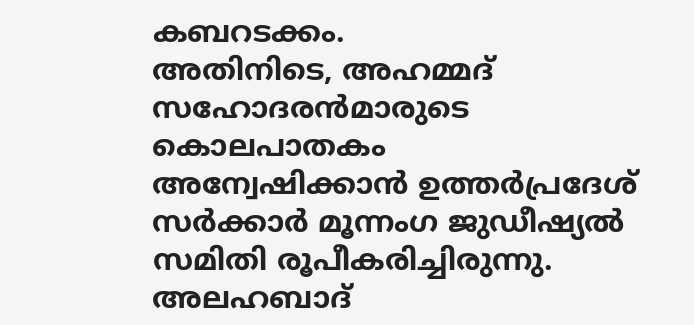കബറടക്കം.
അതിനിടെ, അഹമ്മദ് സഹോദരന്‍മാരുടെ കൊലപാതകം അന്വേഷിക്കാന്‍ ഉത്തര്‍പ്രദേശ് സര്‍ക്കാര്‍ മൂന്നംഗ ജുഡീഷ്യല്‍ സമിതി രൂപീകരിച്ചിരുന്നു. അലഹബാദ്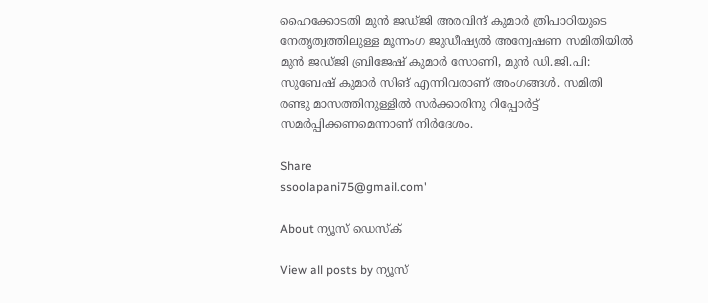ഹൈക്കോടതി മുന്‍ ജഡ്ജി അരവിന്ദ് കുമാര്‍ ത്രിപാഠിയുടെ നേതൃത്വത്തിലുള്ള മൂന്നംഗ ജുഡീഷ്യല്‍ അന്വേഷണ സമിതിയില്‍ മുന്‍ ജഡ്ജി ബ്രിജേഷ് കുമാര്‍ സോണി, മുന്‍ ഡി.ജി.പി: സുബേഷ് കുമാര്‍ സിങ് എന്നിവരാണ് അംഗങ്ങള്‍. സമിതി രണ്ടു മാസത്തിനുള്ളില്‍ സര്‍ക്കാരിനു റിപ്പോര്‍ട്ട് സമര്‍പ്പിക്കണമെന്നാണ് നിര്‍ദേശം.

Share
ssoolapani75@gmail.com'

About ന്യൂസ് ഡെസ്ക്

View all posts by ന്യൂസ്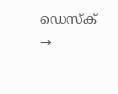ഡെസ്ക് →